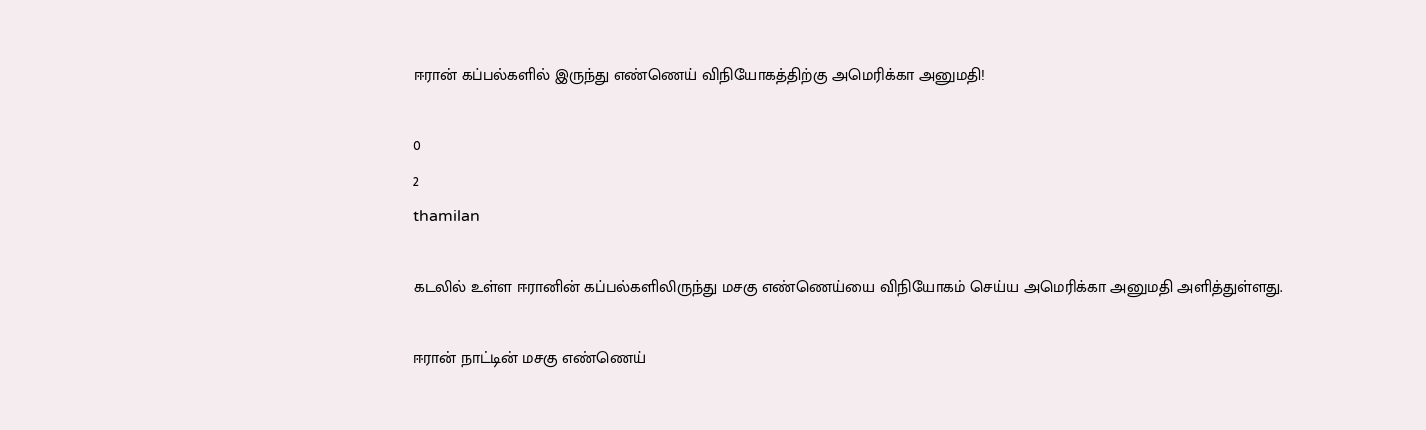ஈரான் கப்பல்களில் இருந்து எண்ணெய் விநியோகத்திற்கு அமெரிக்கா அனுமதி!

0
2
thamilan

கடலில் உள்ள ஈரானின் கப்பல்களிலிருந்து மசகு எண்ணெய்யை விநியோகம் செய்ய அமெரிக்கா அனுமதி அளித்துள்ளது.

ஈரான் நாட்டின் மசகு எண்ணெய்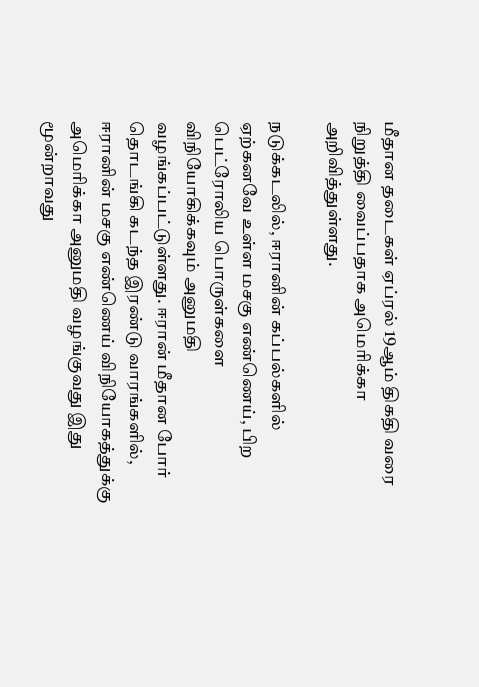மீதான தடைகள் ஏப்ரல் 19ஆம் திகதி வரை நிறுத்தி வைப்பதாக அமெரிக்கா அறிவித்துள்ளது.

நடுக்கடலில், ஈரானின் கப்பல்களில் ஏற்கனவே உள்ள மசகு எண்ணெய், பிற பெட்ரோலிய பொருள்களை விநியோகிக்கவும் அனுமதி வழங்கப்பட்டுள்ளது. ஈரான் மீதான போர் தொடங்கி கடந்த இரண்டு வாரங்களில், ஈரானின் மசகு எண்ணெய் விநியோகத்துக்கு அமெரிக்கா அனுமதி வழங்குவது இது மூன்றாவது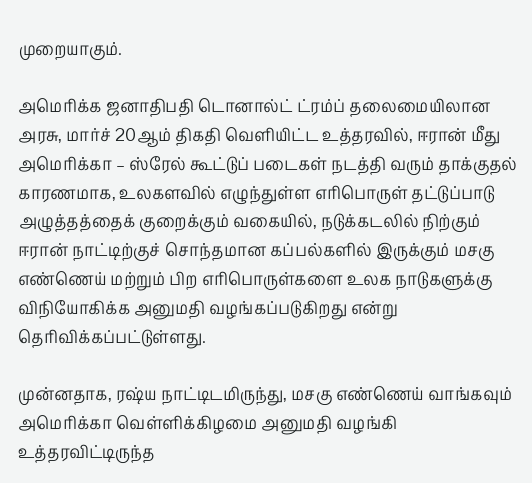முறையாகும்.

அமெரிக்க ஜனாதிபதி டொனால்ட் ட்ரம்ப் தலைமையிலான அரசு, மார்ச் 20ஆம் திகதி வெளியிட்ட உத்தரவில், ஈரான் மீது அமெரிக்கா – ஸ்ரேல் கூட்டுப் படைகள் நடத்தி வரும் தாக்குதல் காரணமாக, உலகளவில் எழுந்துள்ள எரிபொருள் தட்டுப்பாடு அழுத்தத்தைக் குறைக்கும் வகையில், நடுக்கடலில் நிற்கும் ஈரான் நாட்டிற்குச் சொந்தமான கப்பல்களில் இருக்கும் மசகு எண்ணெய் மற்றும் பிற எரிபொருள்களை உலக நாடுகளுக்கு விநியோகிக்க அனுமதி வழங்கப்படுகிறது என்று தெரிவிக்கப்பட்டுள்ளது.

முன்னதாக, ரஷ்ய நாட்டிடமிருந்து, மசகு எண்ணெய் வாங்கவும் அமெரிக்கா வெள்ளிக்கிழமை அனுமதி வழங்கி உத்தரவிட்டிருந்த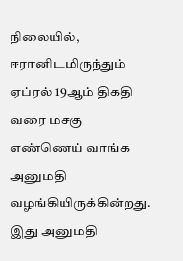நிலையில், ஈரானிடமிருந்தும் ஏப்ரல் 19ஆம் திகதி வரை மசகு எண்ணெய் வாங்க அனுமதி வழங்கியிருக்கின்றது. இது அனுமதி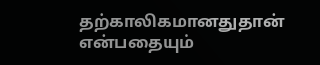தற்காலிகமானதுதான் என்பதையும்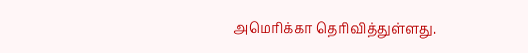அமெரிக்கா தெரிவித்துள்ளது.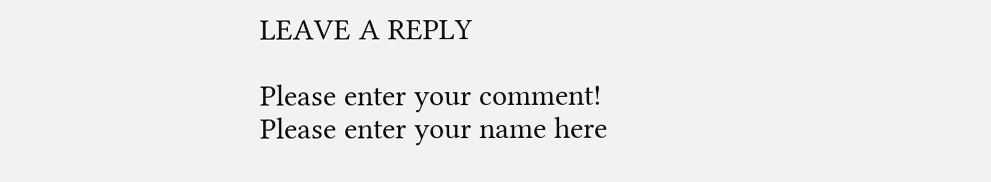LEAVE A REPLY

Please enter your comment!
Please enter your name here